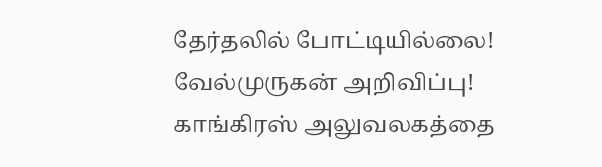தேர்தலில் போட்டியில்லை! வேல்முருகன் அறிவிப்பு! காங்கிரஸ் அலுவலகத்தை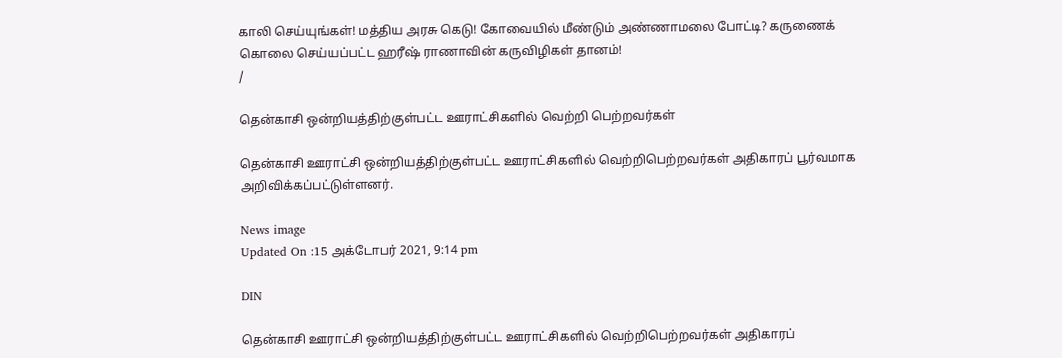காலி செய்யுங்கள்! மத்திய அரசு கெடு! கோவையில் மீண்டும் அண்ணாமலை போட்டி? கருணைக் கொலை செய்யப்பட்ட ஹரீஷ் ராணாவின் கருவிழிகள் தானம்!
/

தென்காசி ஒன்றியத்திற்குள்பட்ட ஊராட்சிகளில் வெற்றி பெற்றவர்கள்

தென்காசி ஊராட்சி ஒன்றியத்திற்குள்பட்ட ஊராட்சிகளில் வெற்றிபெற்றவர்கள் அதிகாரப் பூர்வமாக அறிவிக்கப்பட்டுள்ளனர்.

News image
Updated On :15 அக்டோபர் 2021, 9:14 pm

DIN

தென்காசி ஊராட்சி ஒன்றியத்திற்குள்பட்ட ஊராட்சிகளில் வெற்றிபெற்றவர்கள் அதிகாரப்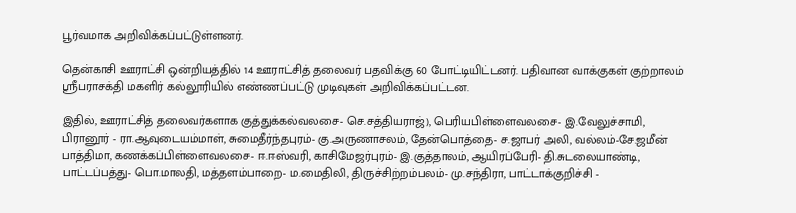பூர்வமாக அறிவிக்கப்பட்டுள்ளனர்.

தென்காசி ஊராட்சி ஒன்றியத்தில் 14 ஊராட்சித் தலைவர் பதவிக்கு 60 போட்டியிட்டனர். பதிவான வாக்குகள் குற்றாலம் ஸ்ரீபராசக்தி மகளிர் கல்லூரியில் எண்ணப்பட்டு முடிவுகள் அறிவிக்கப்பட்டன.

இதில், ஊராட்சித் தலைவர்களாக குத்துக்கல்வலசை- செ.சத்தியராஜ்), பெரியபிள்ளைவலசை- இ.வேலுச்சாமி, பிரானூர் - ரா.ஆவுடையம்மாள், சுமைதீர்ந்தபுரம்- கு.அருணாசலம், தேன்பொத்தை- ச.ஜாபர் அலி, வல்லம்-சே.ஜமீன் பாத்திமா, கணக்கப்பிள்ளைவலசை- ஈ.ஈஸ்வரி, காசிமேஜர்புரம்- இ.குத்தாலம், ஆயிரப்பேரி- தி.சுடலையாண்டி, பாட்டப்பத்து- பொ.மாலதி, மத்தளம்பாறை- ம.மைதிலி, திருச்சிற்றம்பலம்- மு.சந்திரா, பாட்டாக்குறிச்சி -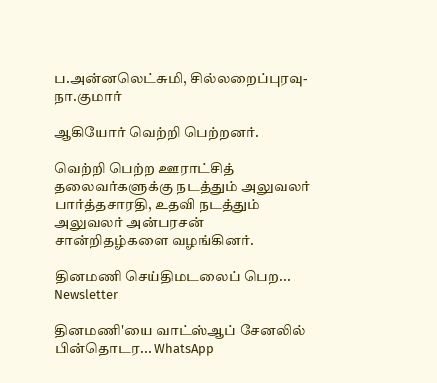ப.அன்னலெட்சுமி, சில்லறைப்புரவு- நா.குமார்

ஆகியோர் வெற்றி பெற்றனர்.

வெற்றி பெற்ற ஊராட்சித் தலைவர்களுக்கு நடத்தும் அலுவலர் பார்த்தசாரதி, உதவி நடத்தும் அலுவலர் அன்பரசன் சான்றிதழ்களை வழங்கினர்.

தினமணி செய்திமடலைப் பெற... Newsletter

தினமணி'யை வாட்ஸ்ஆப் சேனலில் பின்தொடர... WhatsApp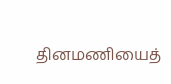தினமணியைத்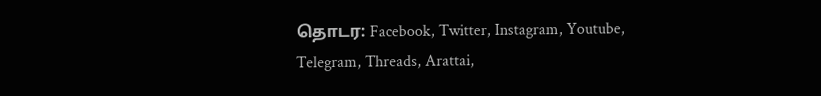தொடர: Facebook, Twitter, Instagram, Youtube, Telegram, Threads, Arattai,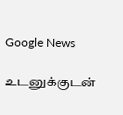Google News

உடனுக்குடன்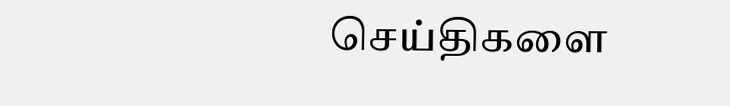செய்திகளை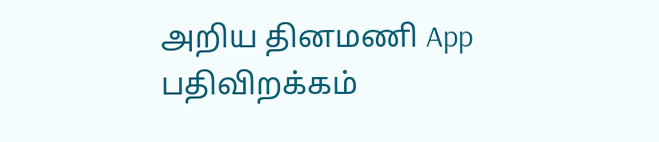அறிய தினமணி App பதிவிறக்கம்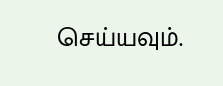செய்யவும்.